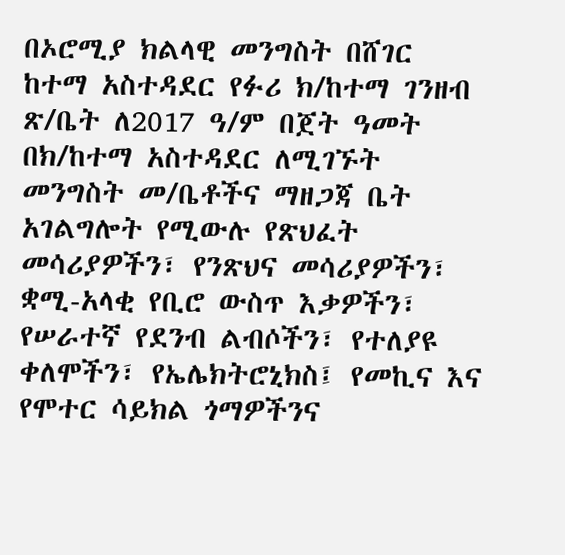በኦሮሚያ ክልላዊ መንግስት በሸገር ከተማ አስተዳደር የፉሪ ክ/ከተማ ገንዘብ ጽ/ቤት ለ2017 ዓ/ም በጀት ዓመት በክ/ከተማ አስተዳደር ለሚገኙት መንግስት መ/ቤቶችና ማዘጋጃ ቤት አገልግሎት የሚውሉ የጽህፈት መሳሪያዎችን፣ የንጽህና መሳሪያዎችን፣ ቋሚ-አላቂ የቢሮ ውስጥ እቃዎችን፣ የሠራተኛ የደንብ ልብሶችን፣ የተለያዩ ቀለሞችን፣ የኤሌክትሮኒክስ፤ የመኪና እና የሞተር ሳይክል ጎማዎችንና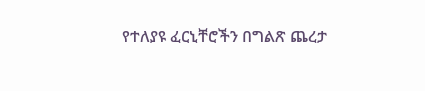የተለያዩ ፈርኒቸሮችን በግልጽ ጨረታ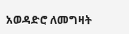አወዳድሮ ለመግዛት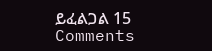ይፈልጋል 15 Comments